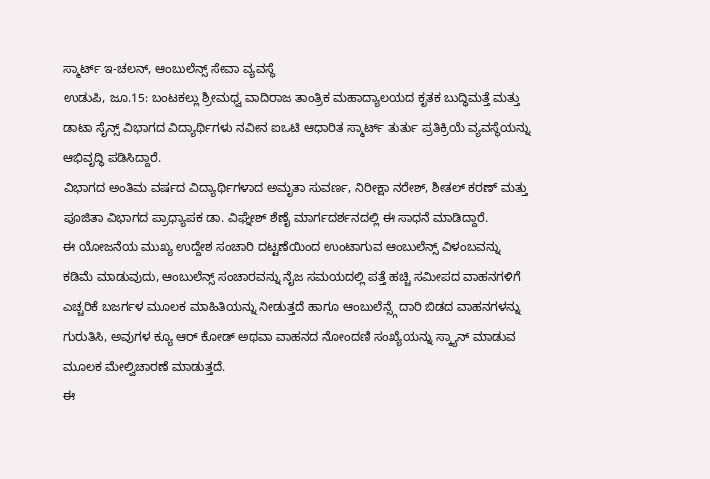ಸ್ಮಾರ್ಟ್ ಇ-ಚಲನ್, ಆಂಬುಲೆನ್ಸ್ ಸೇವಾ ವ್ಯವಸ್ಥೆ
ಉಡುಪಿ, ಜೂ.15: ಬಂಟಕಲ್ಲು ಶ್ರೀಮಧ್ವ ವಾದಿರಾಜ ತಾಂತ್ರಿಕ ಮಹಾದ್ಯಾಲಯದ ಕೃತಕ ಬುದ್ಧಿಮತ್ತೆ ಮತ್ತು ಡಾಟಾ ಸೈನ್ಸ್ ವಿಭಾಗದ ವಿದ್ಯಾರ್ಥಿಗಳು ನವೀನ ಐಒಟಿ ಆಧಾರಿತ ಸ್ಮಾರ್ಟ್ ತುರ್ತು ಪ್ರತಿಕ್ರಿಯೆ ವ್ಯವಸ್ಥೆಯನ್ನು ಆಭಿವೃದ್ಧಿ ಪಡಿಸಿದ್ದಾರೆ.
ವಿಭಾಗದ ಅಂತಿಮ ವರ್ಷದ ವಿದ್ಯಾರ್ಥಿಗಳಾದ ಅಮೃತಾ ಸುವರ್ಣ, ನಿರೀಕ್ಷಾ ನರೇಶ್, ಶೀತಲ್ ಕರಣ್ ಮತ್ತು ಪೂಜಿತಾ ವಿಭಾಗದ ಪ್ರಾಧ್ಯಾಪಕ ಡಾ. ವಿಘ್ನೇಶ್ ಶೆಣೈ ಮಾರ್ಗದರ್ಶನದಲ್ಲಿ ಈ ಸಾಧನೆ ಮಾಡಿದ್ದಾರೆ.
ಈ ಯೋಜನೆಯ ಮುಖ್ಯ ಉದ್ದೇಶ ಸಂಚಾರಿ ದಟ್ಟಣೆಯಿಂದ ಉಂಟಾಗುವ ಆಂಬುಲೆನ್ಸ್ ವಿಳಂಬವನ್ನು ಕಡಿಮೆ ಮಾಡುವುದು, ಆಂಬುಲೆನ್ಸ್ ಸಂಚಾರವನ್ನು ನೈಜ ಸಮಯದಲ್ಲಿ ಪತ್ತೆ ಹಚ್ಚಿ ಸಮೀಪದ ವಾಹನಗಳಿಗೆ ಎಚ್ಚರಿಕೆ ಬಜರ್ಗಳ ಮೂಲಕ ಮಾಹಿತಿಯನ್ನು ನೀಡುತ್ತದೆ ಹಾಗೂ ಆಂಬುಲೆನ್ಸ್ಗೆ ದಾರಿ ಬಿಡದ ವಾಹನಗಳನ್ನು ಗುರುತಿಸಿ, ಅವುಗಳ ಕ್ಯೂ ಆರ್ ಕೋಡ್ ಅಥವಾ ವಾಹನದ ನೋಂದಣಿ ಸಂಖ್ಯೆಯನ್ನು ಸ್ಕ್ಯಾನ್ ಮಾಡುವ ಮೂಲಕ ಮೇಲ್ವಿಚಾರಣೆ ಮಾಡುತ್ತದೆ.
ಈ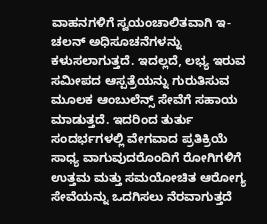ವಾಹನಗಳಿಗೆ ಸ್ವಯಂಚಾಲಿತವಾಗಿ ಇ-ಚಲನ್ ಅಧಿಸೂಚನೆಗಳನ್ನು ಕಳುಸಲಾಗುತ್ತದೆ. ಇದಲ್ಲದೆ, ಲಭ್ಯ ಇರುವ ಸಮೀಪದ ಆಸ್ಪತ್ರೆಯನ್ನು ಗುರುತಿಸುವ ಮೂಲಕ ಆಂಬುಲೆನ್ಸ್ ಸೇವೆಗೆ ಸಹಾಯ ಮಾಡುತ್ತದೆ. ಇದರಿಂದ ತುರ್ತು ಸಂದರ್ಭಗಳಲ್ಲಿ ವೇಗವಾದ ಪ್ರತಿಕ್ರಿಯೆ ಸಾಧ್ಯ ವಾಗುವುದರೊಂದಿಗೆ ರೋಗಿಗಳಿಗೆ ಉತ್ತಮ ಮತ್ತು ಸಮಯೋಚಿತ ಆರೋಗ್ಯ ಸೇವೆಯನ್ನು ಒದಗಿಸಲು ನೆರವಾಗುತ್ತದೆ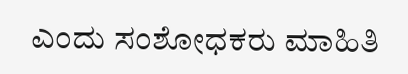ಎಂದು ಸಂಶೋಧಕರು ಮಾಹಿತಿ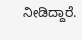ನೀಡಿದ್ದಾರೆ.